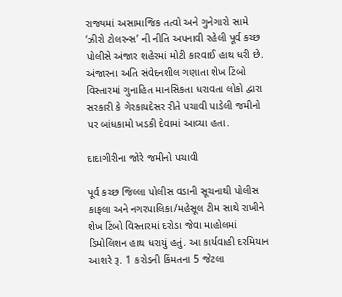રાજ્યમાં અસામાજિક તત્વો અને ગુનેગારો સામે ‘ઝીરો ટોલરન્સ’ ની નીતિ અપનાવી રહેલી પૂર્વ કચ્છ પોલીસે અંજાર શહેરમાં મોટી કારવાઈ હાથ ધરી છે. અંજારના અતિ સંવેદનશીલ ગણાતા શેખ ટિંબો વિસ્તારમાં ગુનાહિત માનસિકતા ધરાવતા લોકો દ્વારા સરકારી કે ગેરકાયદેસર રીતે પચાવી પાડેલી જમીનો પર બાંધકામો ખડકી દેવામાં આવ્યા હતા.

દાદાગીરીના જોરે જમીનો પચાવી

પૂર્વ કચ્છ જિલ્લા પોલીસ વડાની સૂચનાથી પોલીસ કાફલા અને નગરપાલિકા/મહેસૂલ ટીમ સાથે રાખીને શેખ ટિંબો વિસ્તારમાં દરોડા જેવા માહોલમાં ડિમોલિશન હાથ ધરાયું હતું. આ કાર્યવાહી દરમિયાન આશરે રૂ. 1 કરોડની કિંમતના 5 જેટલા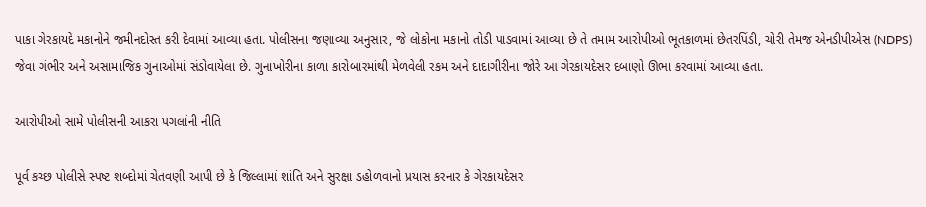પાકા ગેરકાયદે મકાનોને જમીનદોસ્ત કરી દેવામાં આવ્યા હતા. પોલીસના જણાવ્યા અનુસાર, જે લોકોના મકાનો તોડી પાડવામાં આવ્યા છે તે તમામ આરોપીઓ ભૂતકાળમાં છેતરપિંડી, ચોરી તેમજ એનડીપીએસ (NDPS) જેવા ગંભીર અને અસામાજિક ગુનાઓમાં સંડોવાયેલા છે. ગુનાખોરીના કાળા કારોબારમાંથી મેળવેલી રકમ અને દાદાગીરીના જોરે આ ગેરકાયદેસર દબાણો ઊભા કરવામાં આવ્યા હતા.

આરોપીઓ સામે પોલીસની આકરા પગલાંની નીતિ

પૂર્વ કચ્છ પોલીસે સ્પષ્ટ શબ્દોમાં ચેતવણી આપી છે કે જિલ્લામાં શાંતિ અને સુરક્ષા ડહોળવાનો પ્રયાસ કરનાર કે ગેરકાયદેસર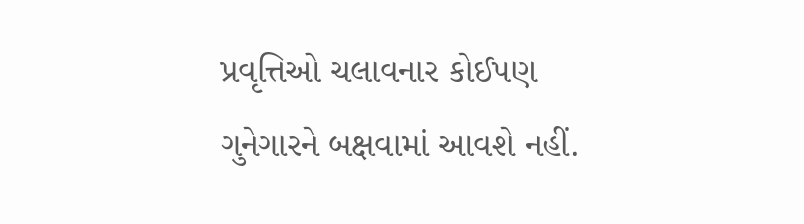પ્રવૃત્તિઓ ચલાવનાર કોઈપણ ગુનેગારને બક્ષવામાં આવશે નહીં.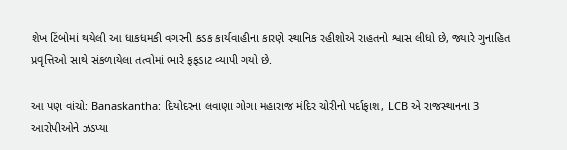શેખ ટિંબોમાં થયેલી આ ધાકધમકી વગરની કડક કાર્યવાહીના કારણે સ્થાનિક રહીશોએ રાહતનો શ્વાસ લીધો છે, જ્યારે ગુનાહિત પ્રવૃત્તિઓ સાથે સંકળાયેલા તત્વોમાં ભારે ફફડાટ વ્યાપી ગયો છે.

આ પણ વાંચો: Banaskantha: દિયોદરના લવાણા ગોગા મહારાજ મંદિર ચોરીનો પર્દાફાશ, LCB એ રાજસ્થાનના 3 આરોપીઓને ઝડપ્યા